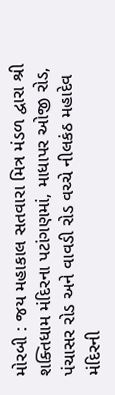મોરબી : જય મહાકાલ સતવારા મિત્ર મંડળ દ્વારા શ્રી શક્તિધામ મંદિરના પટાંગણમાં, માધાપર ઓજી રોડ, પંચાસર રોડ અને વાવડી રોડ વચ્ચે નીલકંઠ મહાદેવ મંદિરની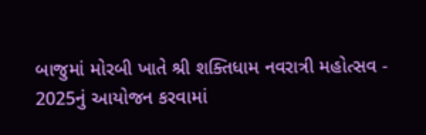બાજુમાં મોરબી ખાતે શ્રી શક્તિધામ નવરાત્રી મહોત્સવ - 2025નું આયોજન કરવામાં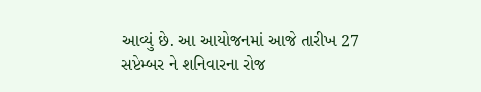આવ્યું છે. આ આયોજનમાં આજે તારીખ 27 સપ્ટેમ્બર ને શનિવારના રોજ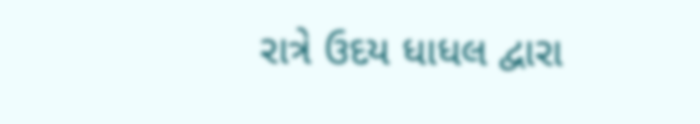રાત્રે ઉદય ધાધલ દ્વારા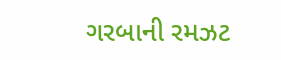ગરબાની રમઝટ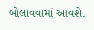બોલાવવામાં આવશે.